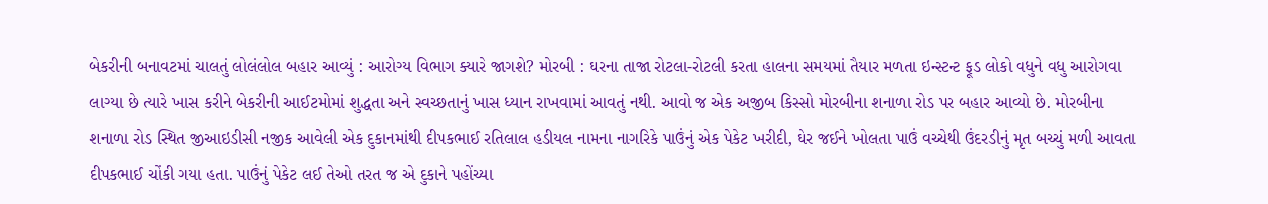બેકરીની બનાવટમાં ચાલતું લોલંલોલ બહાર આવ્યું : આરોગ્ય વિભાગ ક્યારે જાગશે? મોરબી : ઘરના તાજા રોટલા-રોટલી કરતા હાલના સમયમાં તૈયાર મળતા ઇન્સ્ટન્ટ ફૂડ લોકો વધુને વધુ આરોગવા લાગ્યા છે ત્યારે ખાસ કરીને બેકરીની આઈટમોમાં શુદ્ધતા અને સ્વચ્છતાનું ખાસ ધ્યાન રાખવામાં આવતું નથી. આવો જ એક અજીબ કિસ્સો મોરબીના શનાળા રોડ પર બહાર આવ્યો છે. મોરબીના શનાળા રોડ સ્થિત જીઆઇડીસી નજીક આવેલી એક દુકાનમાંથી દીપકભાઈ રતિલાલ હડીયલ નામના નાગરિકે પાઉંનું એક પેકેટ ખરીદી, ઘેર જઈને ખોલતા પાઉં વચ્ચેથી ઉંદરડીનું મૃત બચ્ચું મળી આવતા દીપકભાઈ ચોંકી ગયા હતા. પાઉંનું પેકેટ લઈ તેઓ તરત જ એ દુકાને પહોંચ્યા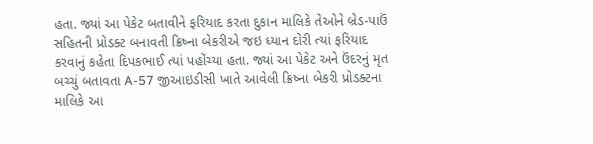હતા. જ્યાં આ પેકેટ બતાવીને ફરિયાદ કરતા દુકાન માલિકે તેઓને બ્રેડ-પાઉં સહિતની પ્રોડક્ટ બનાવતી ક્રિષ્ના બેકરીએ જઇ ધ્યાન દોરી ત્યાં ફરિયાદ કરવાનું કહેતા દિપકભાઈ ત્યાં પહોંચ્યા હતા. જ્યાં આ પેકેટ અને ઉંદરનું મૃત બચ્ચું બતાવતા A-57 જીઆઇડીસી ખાતે આવેલી ક્રિષ્ના બેકરી પ્રોડક્ટના માલિકે આ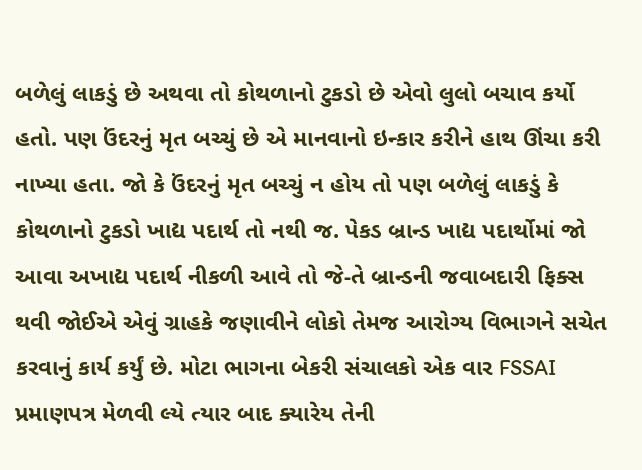બળેલું લાકડું છે અથવા તો કોથળાનો ટુકડો છે એવો લુલો બચાવ કર્યો હતો. પણ ઉંદરનું મૃત બચ્ચું છે એ માનવાનો ઇન્કાર કરીને હાથ ઊંચા કરી નાખ્યા હતા. જો કે ઉંદરનું મૃત બચ્ચું ન હોય તો પણ બળેલું લાકડું કે કોથળાનો ટુકડો ખાદ્ય પદાર્થ તો નથી જ. પેકડ બ્રાન્ડ ખાદ્ય પદાર્થોમાં જો આવા અખાદ્ય પદાર્થ નીકળી આવે તો જે-તે બ્રાન્ડની જવાબદારી ફિક્સ થવી જોઈએ એવું ગ્રાહકે જણાવીને લોકો તેમજ આરોગ્ય વિભાગને સચેત કરવાનું કાર્ય કર્યું છે. મોટા ભાગના બેકરી સંચાલકો એક વાર FSSAI પ્રમાણપત્ર મેળવી લ્યે ત્યાર બાદ ક્યારેય તેની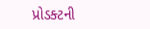પ્રોડક્ટની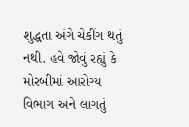શુદ્ધતા અંગે ચેકીંગ થતું નથી. હવે જોવું રહ્યું કે મોરબીમાં આરોગ્ય વિભાગ અને લાગતું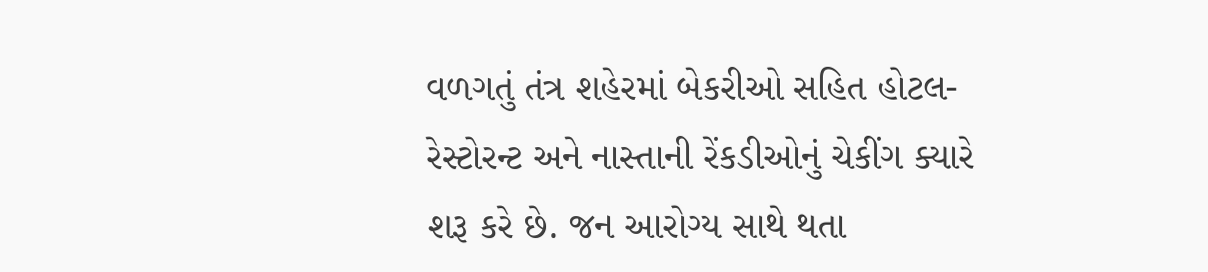વળગતું તંત્ર શહેરમાં બેકરીઓ સહિત હોટલ-રેસ્ટોરન્ટ અને નાસ્તાની રેંકડીઓનું ચેકીંગ ક્યારે શરૂ કરે છે. જન આરોગ્ય સાથે થતા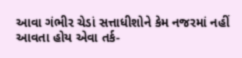આવા ગંભીર ચેડાં સત્તાધીશોને કેમ નજરમાં નહીં આવતા હોય એવા તર્ક-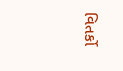વિતર્કો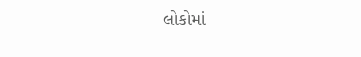લોકોમાં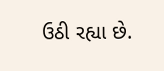ઉઠી રહ્યા છે.